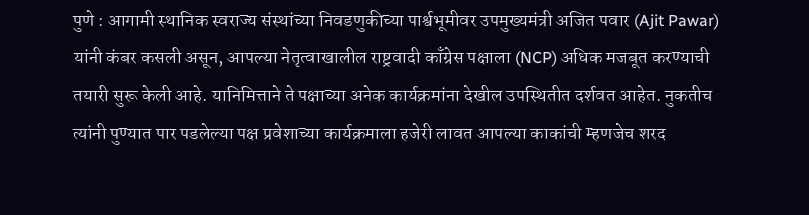पुणे : आगामी स्थानिक स्वराज्य संस्थांच्या निवडणुकीच्या पार्श्वभूमीवर उपमुख्यमंत्री अजित पवार (Ajit Pawar) यांनी कंबर कसली असून, आपल्या नेतृत्वाखालील राष्ट्रवादी काँग्रेस पक्षाला (NCP) अधिक मजबूत करण्याची तयारी सुरू केली आहे. यानिमित्ताने ते पक्षाच्या अनेक कार्यक्रमांना देखील उपस्थितीत दर्शवत आहेत. नुकतीच त्यांनी पुण्यात पार पडलेल्या पक्ष प्रवेशाच्या कार्यक्रमाला हजेरी लावत आपल्या काकांची म्हणजेच शरद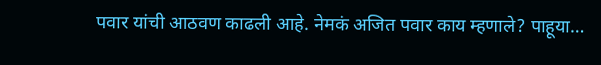पवार यांची आठवण काढली आहे. नेमकं अजित पवार काय म्हणाले? पाहूया…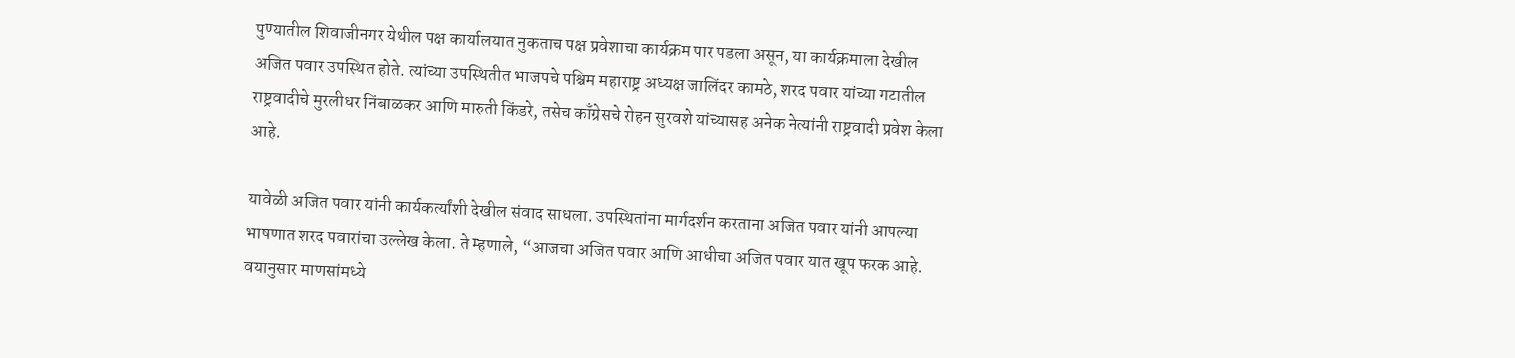पुण्यातील शिवाजीनगर येथील पक्ष कार्यालयात नुकताच पक्ष प्रवेशाचा कार्यक्रम पार पडला असून, या कार्यक्रमाला देखील अजित पवार उपस्थित होते. त्यांच्या उपस्थितीत भाजपचे पश्चिम महाराष्ट्र अध्यक्ष जालिंदर कामठे, शरद पवार यांच्या गटातील राष्ट्रवादीचे मुरलीधर निंबाळकर आणि मारुती किंडरे, तसेच काँग्रेसचे रोहन सुरवशे यांच्यासह अनेक नेत्यांनी राष्ट्रवादी प्रवेश केला आहे.

यावेळी अजित पवार यांनी कार्यकर्त्यांशी देखील संवाद साधला. उपस्थितांना मार्गदर्शन करताना अजित पवार यांनी आपल्या भाषणात शरद पवारांचा उल्लेख केला. ते म्हणाले, “आजचा अजित पवार आणि आधीचा अजित पवार यात खूप फरक आहे. वयानुसार माणसांमध्ये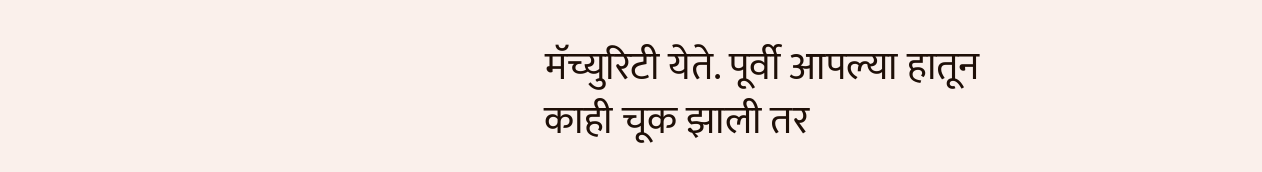मॅच्युरिटी येते. पूर्वी आपल्या हातून काही चूक झाली तर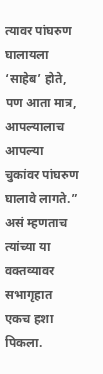त्यावर पांघरुण घालायला ‘साहेब’ होते, पण आता मात्र, आपल्यालाच आपल्या चुकांवर पांघरुण घालावे लागते.” असं म्हणताच त्यांच्या या वक्तव्यावर सभागृहात एकच हशा पिकला.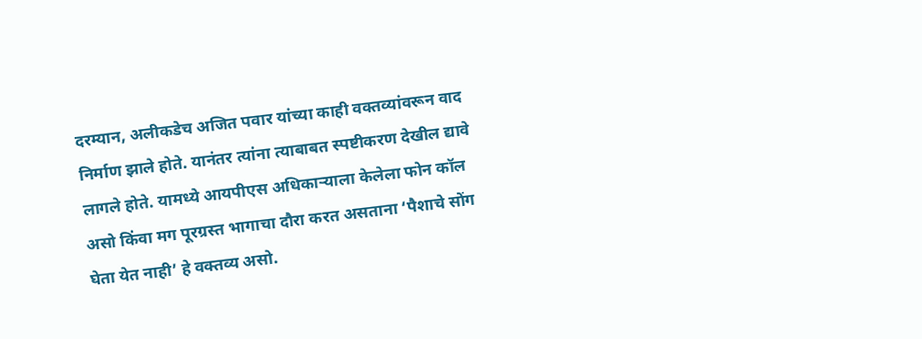दरम्यान, अलीकडेच अजित पवार यांच्या काही वक्तव्यांवरून वाद निर्माण झाले होते. यानंतर त्यांना त्याबाबत स्पष्टीकरण देखील द्यावे लागले होते. यामध्ये आयपीएस अधिकाऱ्याला केलेला फोन कॉल असो किंवा मग पूरग्रस्त भागाचा दौरा करत असताना ‘पैशाचे सोंग घेता येत नाही’ हे वक्तव्य असो.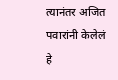त्यानंतर अजित पवारांनी केलेलं हे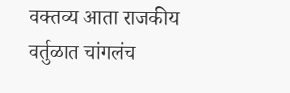वक्तव्य आता राजकीय वर्तुळात चांगलंच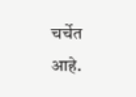चर्चेत आहे.